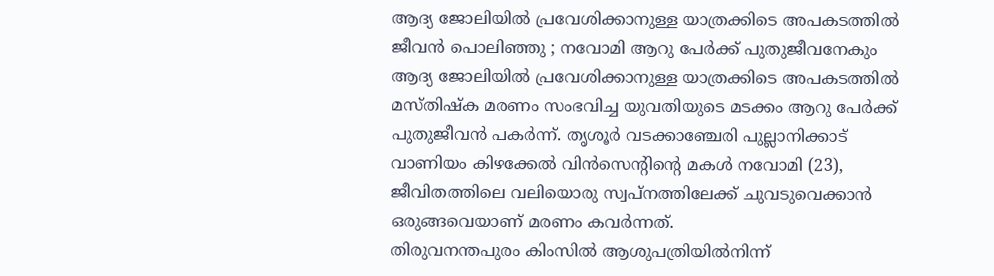ആദ്യ ജോലിയിൽ പ്രവേശിക്കാനുള്ള യാത്രക്കിടെ അപകടത്തിൽ ജീവൻ പൊലിഞ്ഞു ; നവോമി ആറു പേർക്ക് പുതുജീവനേകും
ആദ്യ ജോലിയിൽ പ്രവേശിക്കാനുള്ള യാത്രക്കിടെ അപകടത്തിൽ മസ്തിഷ്ക മരണം സംഭവിച്ച യുവതിയുടെ മടക്കം ആറു പേർക്ക് പുതുജീവൻ പകർന്ന്. തൃശൂർ വടക്കാഞ്ചേരി പുല്ലാനിക്കാട് വാണിയം കിഴക്കേൽ വിൻസെന്റിന്റെ മകൾ നവോമി (23), ജീവിതത്തിലെ വലിയൊരു സ്വപ്നത്തിലേക്ക് ചുവടുവെക്കാൻ ഒരുങ്ങവെയാണ് മരണം കവർന്നത്.
തിരുവനന്തപുരം കിംസിൽ ആശുപത്രിയിൽനിന്ന്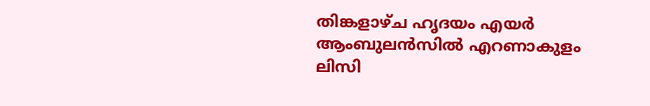തിങ്കളാഴ്ച ഹൃദയം എയർ ആംബുലൻസിൽ എറണാകുളം ലിസി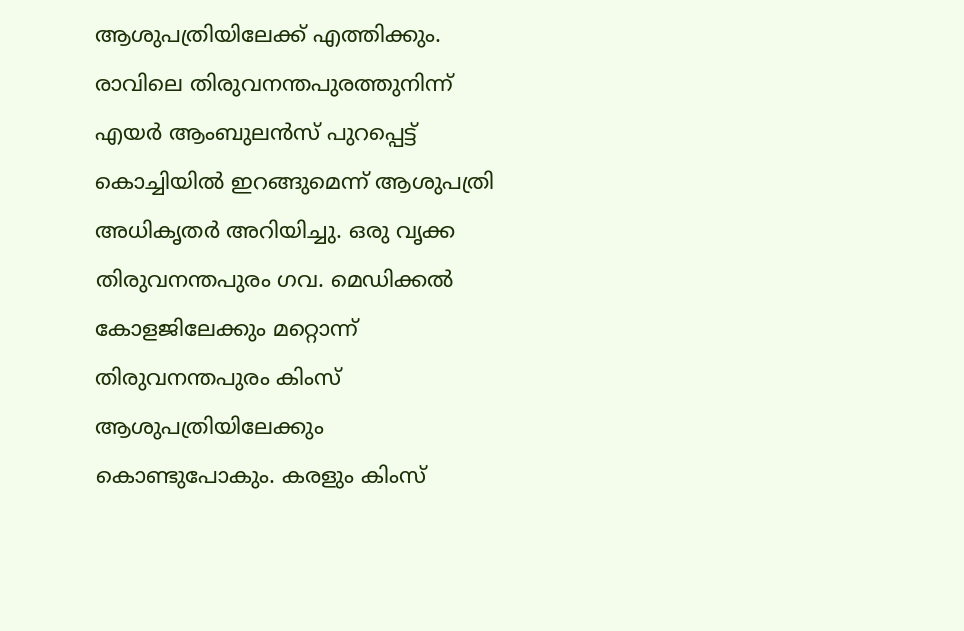ആശുപത്രിയിലേക്ക് എത്തിക്കും. രാവിലെ തിരുവനന്തപുരത്തുനിന്ന് എയർ ആംബുലൻസ് പുറപ്പെട്ട് കൊച്ചിയിൽ ഇറങ്ങുമെന്ന് ആശുപത്രി അധികൃതർ അറിയിച്ചു. ഒരു വൃക്ക തിരുവനന്തപുരം ഗവ. മെഡിക്കൽ കോളജിലേക്കും മറ്റൊന്ന് തിരുവനന്തപുരം കിംസ് ആശുപത്രിയിലേക്കും കൊണ്ടുപോകും. കരളും കിംസ്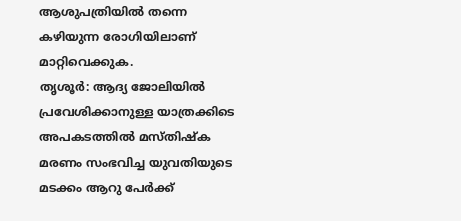ആശുപത്രിയിൽ തന്നെ കഴിയുന്ന രോഗിയിലാണ് മാറ്റിവെക്കുക.
തൃശൂർ: ആദ്യ ജോലിയിൽ പ്രവേശിക്കാനുള്ള യാത്രക്കിടെ അപകടത്തിൽ മസ്തിഷ്ക മരണം സംഭവിച്ച യുവതിയുടെ മടക്കം ആറു പേർക്ക്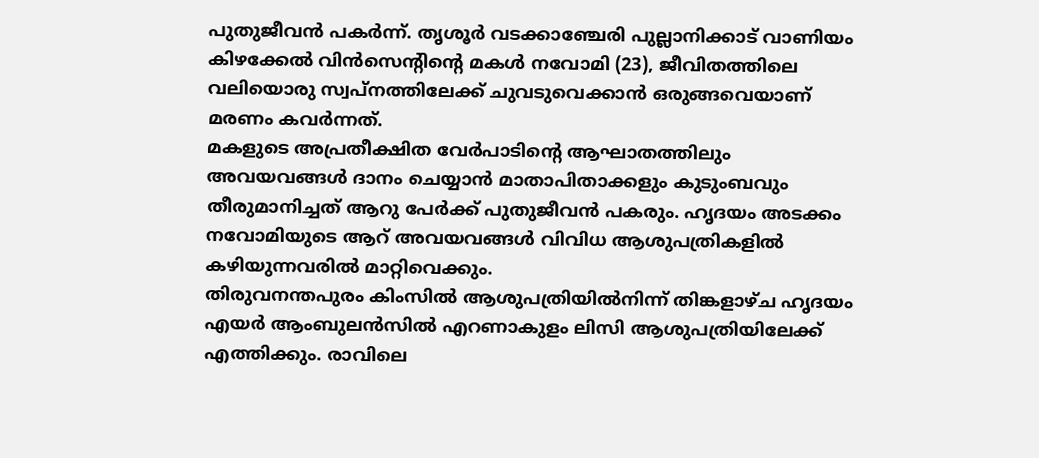പുതുജീവൻ പകർന്ന്. തൃശൂർ വടക്കാഞ്ചേരി പുല്ലാനിക്കാട് വാണിയം കിഴക്കേൽ വിൻസെന്റിന്റെ മകൾ നവോമി (23), ജീവിതത്തിലെ വലിയൊരു സ്വപ്നത്തിലേക്ക് ചുവടുവെക്കാൻ ഒരുങ്ങവെയാണ് മരണം കവർന്നത്.
മകളുടെ അപ്രതീക്ഷിത വേർപാടിന്റെ ആഘാതത്തിലും അവയവങ്ങൾ ദാനം ചെയ്യാൻ മാതാപിതാക്കളും കുടുംബവും തീരുമാനിച്ചത് ആറു പേർക്ക് പുതുജീവൻ പകരും. ഹൃദയം അടക്കം നവോമിയുടെ ആറ് അവയവങ്ങൾ വിവിധ ആശുപത്രികളിൽ കഴിയുന്നവരിൽ മാറ്റിവെക്കും.
തിരുവനന്തപുരം കിംസിൽ ആശുപത്രിയിൽനിന്ന് തിങ്കളാഴ്ച ഹൃദയം എയർ ആംബുലൻസിൽ എറണാകുളം ലിസി ആശുപത്രിയിലേക്ക് എത്തിക്കും. രാവിലെ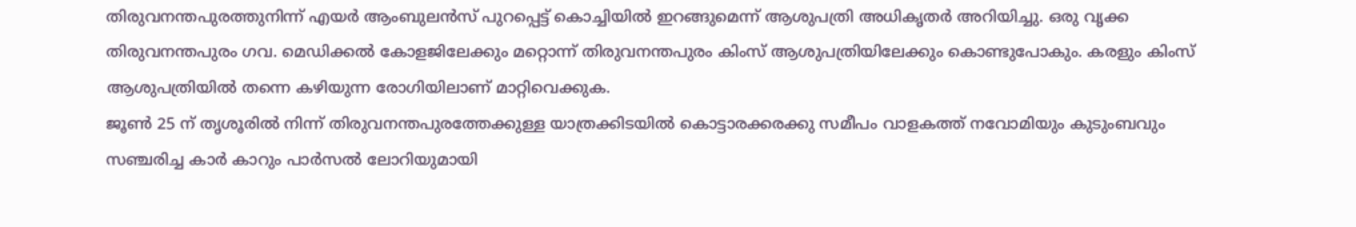തിരുവനന്തപുരത്തുനിന്ന് എയർ ആംബുലൻസ് പുറപ്പെട്ട് കൊച്ചിയിൽ ഇറങ്ങുമെന്ന് ആശുപത്രി അധികൃതർ അറിയിച്ചു. ഒരു വൃക്ക തിരുവനന്തപുരം ഗവ. മെഡിക്കൽ കോളജിലേക്കും മറ്റൊന്ന് തിരുവനന്തപുരം കിംസ് ആശുപത്രിയിലേക്കും കൊണ്ടുപോകും. കരളും കിംസ് ആശുപത്രിയിൽ തന്നെ കഴിയുന്ന രോഗിയിലാണ് മാറ്റിവെക്കുക.
ജൂൺ 25 ന് തൃശൂരിൽ നിന്ന് തിരുവനന്തപുരത്തേക്കുള്ള യാത്രക്കിടയിൽ കൊട്ടാരക്കരക്കു സമീപം വാളകത്ത് നവോമിയും കുടുംബവും സഞ്ചരിച്ച കാർ കാറും പാർസൽ ലോറിയുമായി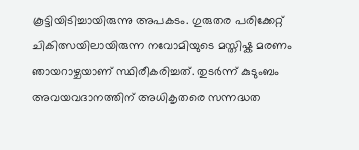കൂട്ടിയിടിച്ചായിരുന്നു അപകടം. ഗുരുതര പരിക്കേറ്റ് ചികിത്സയിലായിരുന്ന നവോമിയുടെ മസ്തിഷ്ക മരണം ഞായറാഴ്ചയാണ് സ്ഥിരീകരിച്ചത്. തുടർന്ന് കുടുംബം അവയവദാനത്തിന് അധികൃതരെ സന്നദ്ധത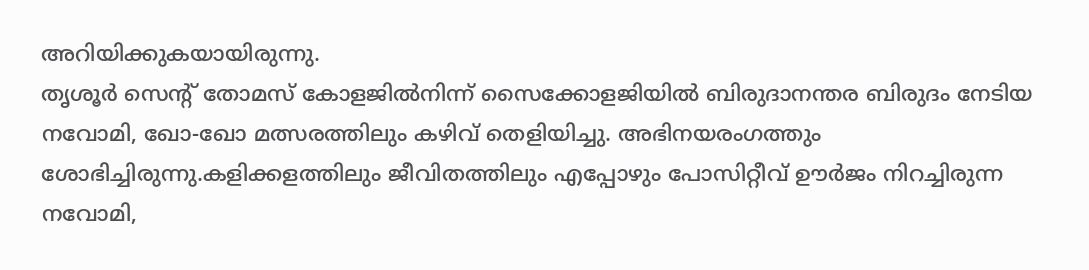അറിയിക്കുകയായിരുന്നു.
തൃശൂർ സെന്റ് തോമസ് കോളജിൽനിന്ന് സൈക്കോളജിയിൽ ബിരുദാനന്തര ബിരുദം നേടിയ നവോമി, ഖോ-ഖോ മത്സരത്തിലും കഴിവ് തെളിയിച്ചു. അഭിനയരംഗത്തും ശോഭിച്ചിരുന്നു.കളിക്കളത്തിലും ജീവിതത്തിലും എപ്പോഴും പോസിറ്റീവ് ഊർജം നിറച്ചിരുന്ന നവോമി,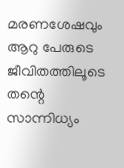മരണശേഷവും ആറു പേരുടെ ജീവിതത്തിലൂടെ തന്റെ സാന്നിധ്യം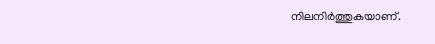നിലനിർത്തുകയാണ്.